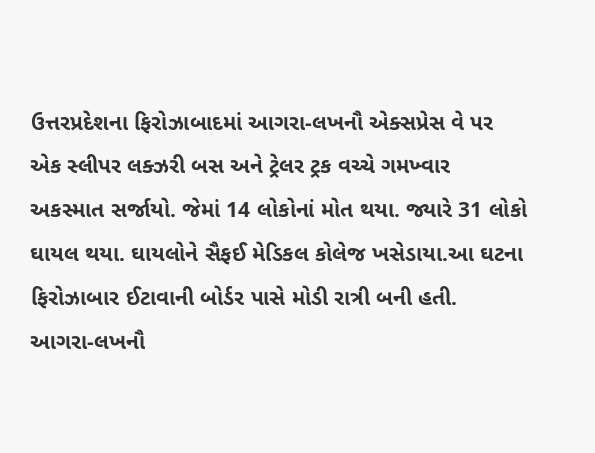ઉત્તરપ્રદેશના ફિરોઝાબાદમાં આગરા-લખનૌ એક્સપ્રેસ વે પર એક સ્લીપર લક્ઝરી બસ અને ટ્રેલર ટ્રક વચ્ચે ગમખ્વાર અકસ્માત સર્જાયો. જેમાં 14 લોકોનાં મોત થયા. જ્યારે 31 લોકો ઘાયલ થયા. ઘાયલોને સૈફઈ મેડિકલ કોલેજ ખસેડાયા.આ ઘટના ફિરોઝાબાર ઈટાવાની બોર્ડર પાસે મોડી રાત્રી બની હતી. આગરા-લખનૌ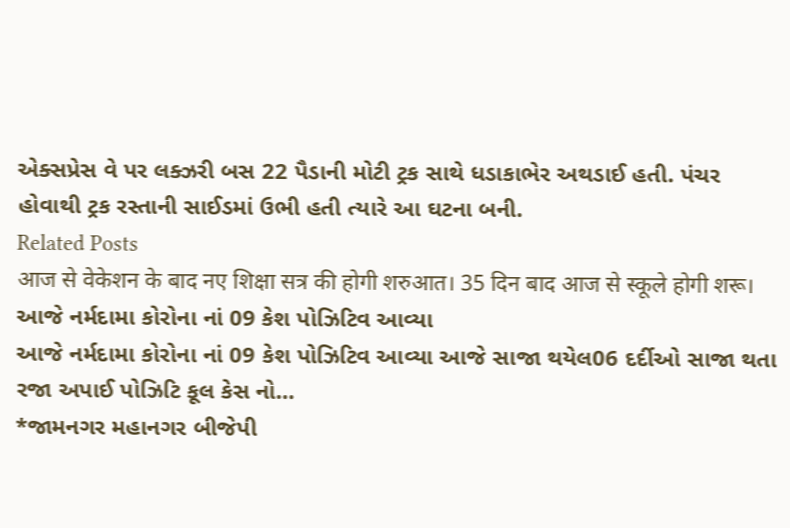એક્સપ્રેસ વે પર લક્ઝરી બસ 22 પૈડાની મોટી ટ્રક સાથે ધડાકાભેર અથડાઈ હતી. પંચર હોવાથી ટ્રક રસ્તાની સાઈડમાં ઉભી હતી ત્યારે આ ઘટના બની.
Related Posts
आज से वेकेशन के बाद नए शिक्षा सत्र की होगी शरुआत। 35 दिन बाद आज से स्कूले होगी शरू।
આજે નર્મદામા કોરોના નાં 09 કેશ પોઝિટિવ આવ્યા
આજે નર્મદામા કોરોના નાં 09 કેશ પોઝિટિવ આવ્યા આજે સાજા થયેલ06 દર્દીઓ સાજા થતા રજા અપાઈ પોઝિટિ કૂલ કેસ નો…
*જામનગર મહાનગર બીજેપી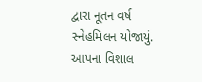દ્વારા નૂતન વર્ષ સ્નેહમિલન યોજાયું. આપના વિશાલ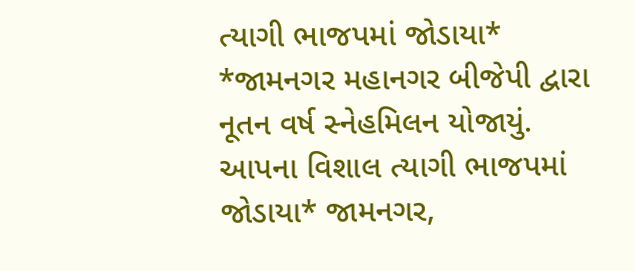ત્યાગી ભાજપમાં જોડાયા*
*જામનગર મહાનગર બીજેપી દ્વારા નૂતન વર્ષ સ્નેહમિલન યોજાયું. આપના વિશાલ ત્યાગી ભાજપમાં જોડાયા* જામનગર,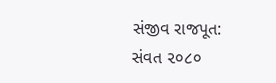સંજીવ રાજપૂત: સંવત ૨૦૮૦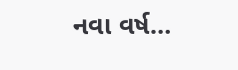નવા વર્ષ…